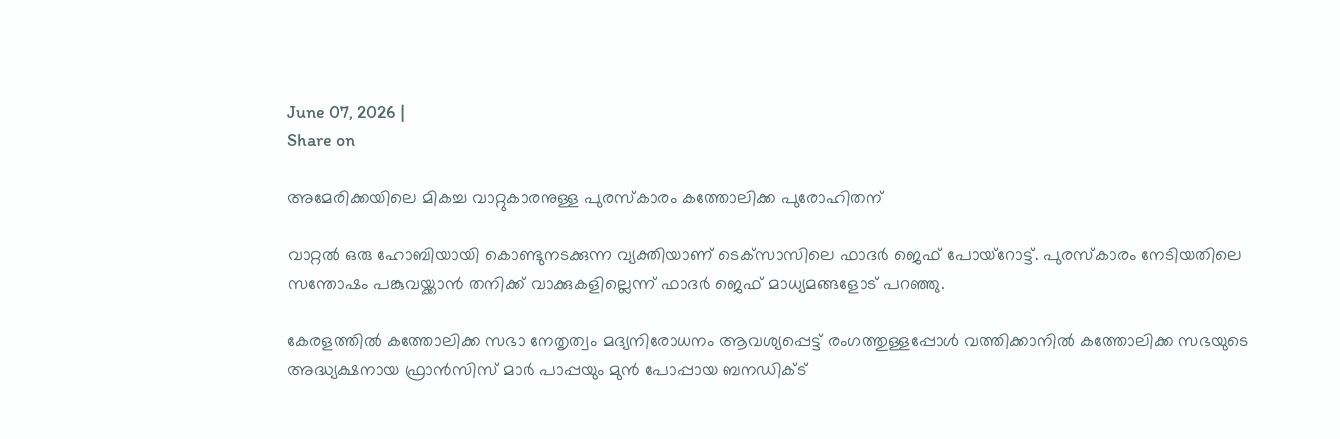June 07, 2026 |
Share on

അമേരിക്കയിലെ മികച്ച വാറ്റുകാരനുള്ള പുരസ്‌കാരം കത്തോലിക്ക പുരോഹിതന്

വാറ്റല്‍ ഒരു ഹോബിയായി കൊണ്ടുനടക്കുന്ന വ്യക്തിയാണ് ടെക്‌സാസിലെ ഫാദര്‍ ജെഫ് പോയ്‌റോട്ട്. പുരസ്‌കാരം നേടിയതിലെ സന്തോഷം പങ്കുവയ്ക്കാന്‍ തനിക്ക് വാക്കുകളില്ലെന്ന് ഫാദര്‍ ജെഫ് മാധ്യമങ്ങളോട് പറഞ്ഞു.

കേരളത്തില്‍ കത്തോലിക്ക സഭാ നേതൃത്വം മദ്യനിരോധനം ആവശ്യപ്പെട്ട് രംഗത്തുള്ളപ്പോള്‍ വത്തിക്കാനില്‍ കത്തോലിക്ക സഭയുടെ അദ്ധ്യക്ഷനായ ഫ്രാന്‍സിസ് മാര്‍ പാപ്പയും മുന്‍ പോപ്പായ ബനഡിക്ട്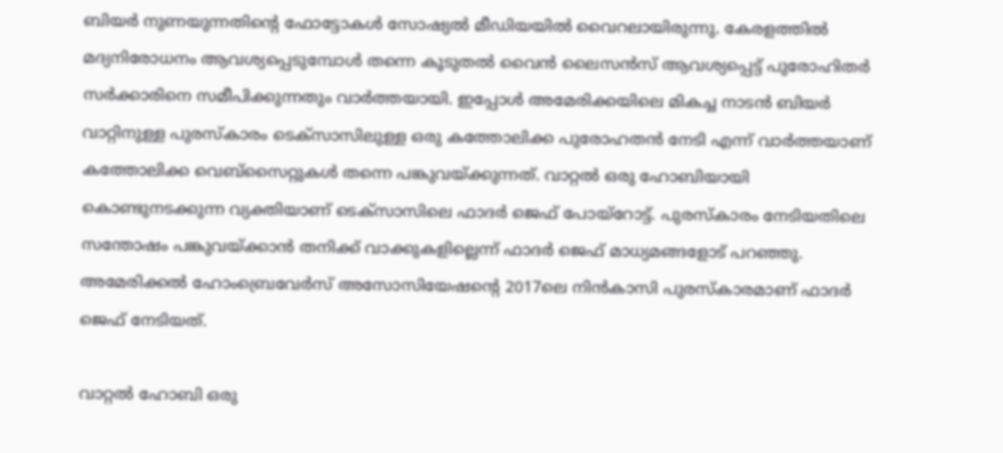ബിയര്‍ നുണയുന്നതിന്റെ ഫോട്ടോകള്‍ സോഷ്യല്‍ മീഡിയയില്‍ വൈറലായിരുന്നു. കേരളത്തില്‍ മദ്യനിരോധനം ആവശ്യപ്പെടുമ്പോള്‍ തന്നെ കൂടുതല്‍ വൈന്‍ ലൈസന്‍സ് ആവശ്യപ്പെട്ട് പുരോഹിതര്‍ സര്‍ക്കാരിനെ സമീപിക്കുന്നതും വാര്‍ത്തയായി. ഇപ്പോള്‍ അമേരിക്കയിലെ മികച്ച നാടന്‍ ബിയര്‍ വാറ്റിനുള്ള പുരസ്‌കാരം ടെക്‌സാസിലുള്ള ഒരു കത്തോലിക്ക പുരോഹതന്‍ നേടി എന്ന് വാര്‍ത്തയാണ് കത്തോലിക്ക വെബ്‌സൈറ്റുകള്‍ തന്നെ പങ്കുവയ്ക്കുന്നത്. വാറ്റല്‍ ഒരു ഹോബിയായി കൊണ്ടുനടക്കുന്ന വ്യക്തിയാണ് ടെക്‌സാസിലെ ഫാദര്‍ ജെഫ് പോയ്‌റോട്ട്. പുരസ്‌കാരം നേടിയതിലെ സന്തോഷം പങ്കുവയ്ക്കാന്‍ തനിക്ക് വാക്കുകളില്ലെന്ന് ഫാദര്‍ ജെഫ് മാധ്യമങ്ങളോട് പറഞ്ഞു. അമേരിക്കല്‍ ഹോംബ്രെവേര്‍സ് അസോസിയേഷന്റെ 2017ലെ നിന്‍കാസി പുരസ്‌കാരമാണ് ഫാദര്‍ ജെഫ് നേടിയത്.

വാറ്റല്‍ ഹോബി ഒരു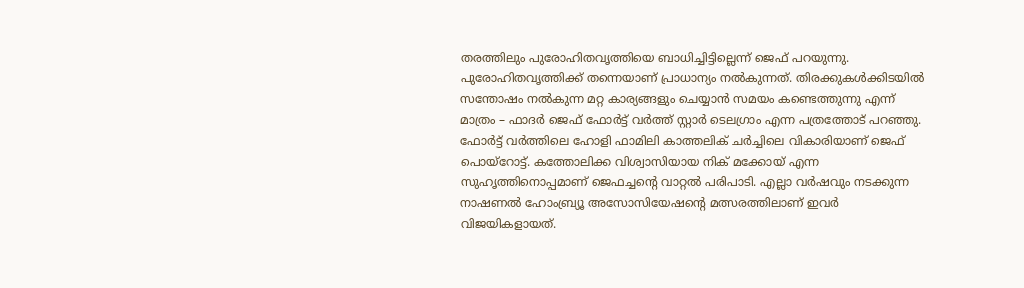തരത്തിലും പുരോഹിതവൃത്തിയെ ബാധിച്ചിട്ടില്ലെന്ന് ജെഫ് പറയുന്നു. പുരോഹിതവൃത്തിക്ക് തന്നെയാണ് പ്രാധാന്യം നല്‍കുന്നത്. തിരക്കുകള്‍ക്കിടയില്‍ സന്തോഷം നല്‍കുന്ന മറ്റ കാര്യങ്ങളും ചെയ്യാന്‍ സമയം കണ്ടെത്തുന്നു എന്ന് മാത്രം – ഫാദര്‍ ജെഫ് ഫോര്‍ട്ട് വര്‍ത്ത് സ്റ്റാര്‍ ടെലഗ്രാം എന്ന പത്രത്തോട് പറഞ്ഞു. ഫോര്‍ട്ട് വര്‍ത്തിലെ ഹോളി ഫാമിലി കാത്തലിക് ചര്‍ച്ചിലെ വികാരിയാണ് ജെഫ് പൊയ്‌റോട്ട്. കത്തോലിക്ക വിശ്വാസിയായ നിക് മക്കോയ് എന്ന സുഹൃത്തിനൊപ്പമാണ് ജെഫച്ചന്റെ വാറ്റല്‍ പരിപാടി. എല്ലാ വര്‍ഷവും നടക്കുന്ന നാഷണല്‍ ഹോംബ്ര്യൂ അസോസിയേഷന്റെ മത്സരത്തിലാണ് ഇവര്‍ വിജയികളായത്.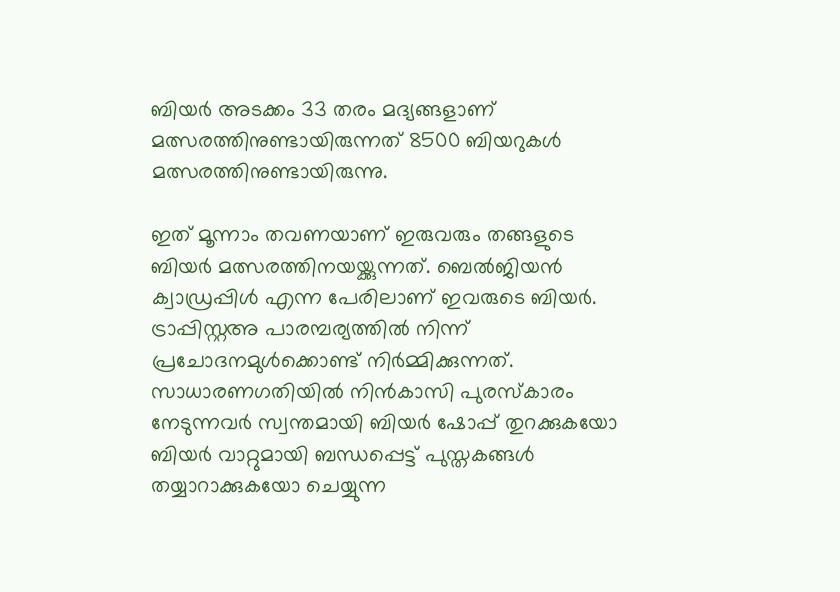ബിയര്‍ അടക്കം 33 തരം മദ്യങ്ങളാണ് മത്സരത്തിനുണ്ടായിരുന്നത് 8500 ബിയറുകള്‍ മത്സരത്തിനുണ്ടായിരുന്നു.

ഇത് മൂന്നാം തവണയാണ് ഇരുവരും തങ്ങളുടെ ബിയര്‍ മത്സരത്തിനയയ്ക്കുന്നത്. ബെല്‍ജിയന്‍ ക്വാഡ്രപ്പിള്‍ എന്ന പേരിലാണ് ഇവരുടെ ബിയര്‍. ട്രാപ്പിസ്റ്റഅ പാരമ്പര്യത്തില്‍ നിന്ന് പ്രചോദനമുള്‍ക്കൊണ്ട് നിര്‍മ്മിക്കുന്നത്. സാധാരണഗതിയില്‍ നിന്‍കാസി പുരസ്‌കാരം നേടുന്നവര്‍ സ്വന്തമായി ബിയര്‍ ഷോപ്പ് തുറക്കുകയോ ബിയര്‍ വാറ്റുമായി ബന്ധപ്പെട്ട് പുസ്തകങ്ങള്‍ തയ്യാറാക്കുകയോ ചെയ്യുന്ന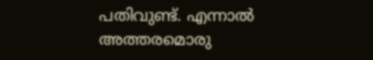പതിവുണ്ട്. എന്നാല്‍ അത്തരമൊരു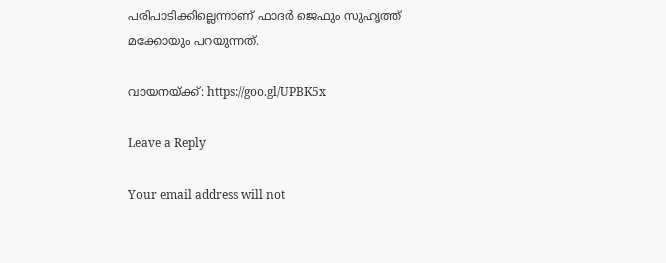പരിപാടിക്കില്ലെന്നാണ് ഫാദര്‍ ജെഫും സുഹൃത്ത് മക്കോയും പറയുന്നത്.

വായനയ്ക്ക്: https://goo.gl/UPBK5x

Leave a Reply

Your email address will not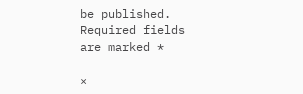be published. Required fields are marked *

×